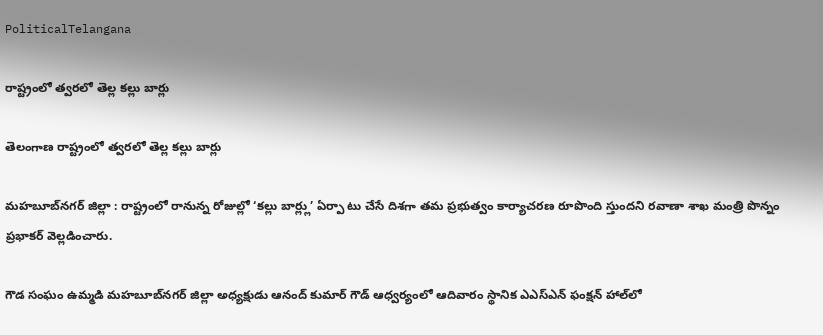PoliticalTelangana

రాష్ట్రంలో త్వరలో తెల్ల కల్లు బార్లు

తెలంగాణ రాష్ట్రంలో త్వరలో తెల్ల కల్లు బార్లు

మహబూబ్‌నగర్ జిల్లా : రాష్ట్రంలో రానున్న రోజుల్లో ‘కల్లు బార్ల్లు’ ఏర్పా టు చేసే దిశగా తమ ప్రభుత్వం కార్యాచరణ రూపొంది స్తుందని రవాణా శాఖ మంత్రి పొన్నం ప్రభాకర్ వెల్లడించారు.

గౌడ సంఘం ఉమ్మడి మహబూబ్‌నగర్ జిల్లా అధ్యక్షుడు ఆనంద్ కుమార్ గౌడ్ ఆధ్వర్యంలో ఆదివారం స్థానిక ఎఎస్‌ఎన్ ఫంక్షన్ హాల్‌లో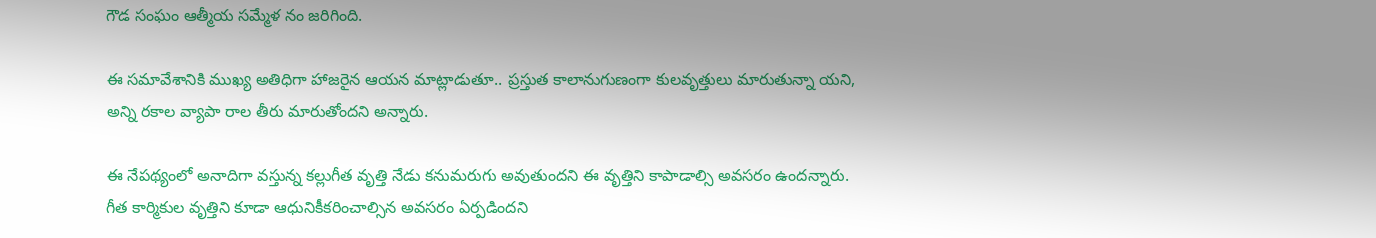గౌడ సంఘం ఆత్మీయ సమ్మేళ నం జరిగింది.

ఈ సమావేశానికి ముఖ్య అతిధిగా హాజరైన ఆయన మాట్లాడుతూ.. ప్రస్తుత కాలానుగుణంగా కులవృత్తులు మారుతున్నా యని, అన్ని రకాల వ్యాపా రాల తీరు మారుతోందని అన్నారు.

ఈ నేపథ్యంలో అనాదిగా వస్తున్న కల్లుగీత వృత్తి నేడు కనుమరుగు అవుతుందని ఈ వృత్తిని కాపాడాల్సి అవసరం ఉందన్నారు. గీత కార్మికుల వృత్తిని కూడా ఆధునికీకరించాల్సిన అవసరం ఏర్పడిందని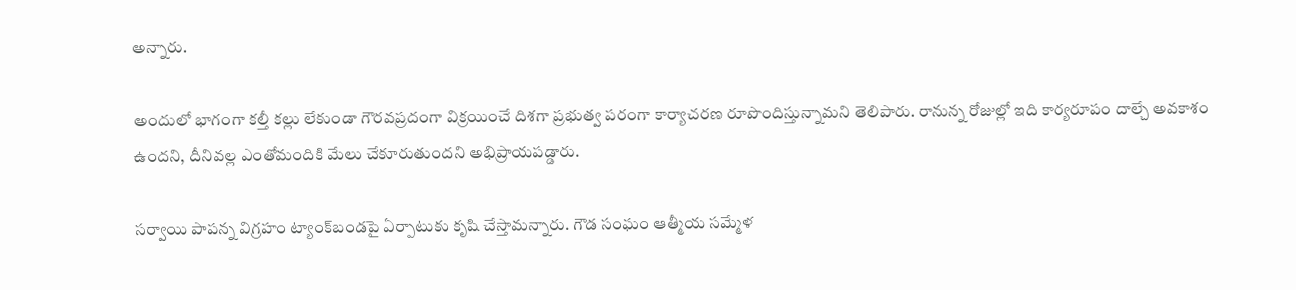అన్నారు.

అందులో భాగంగా కల్తీ కల్లు లేకుండా గౌరవప్రదంగా విక్రయించే దిశగా ప్రభుత్వ పరంగా కార్యాచరణ రూపొందిస్తున్నామని తెలిపారు. రానున్న రోజుల్లో ఇది కార్యరూపం దాల్చే అవకాశం ఉందని, దీనివల్ల ఎంతోమందికి మేలు చేకూరుతుందని అభిప్రాయపడ్డారు.

సర్వాయి పాపన్న విగ్రహం ట్యాంక్‌బండపై ఏర్పాటుకు కృషి చేస్తామన్నారు. గౌడ సంఘం ఆత్మీయ సమ్మేళ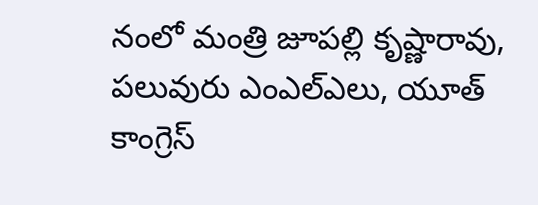నంలో మంత్రి జూపల్లి కృష్ణారావు, పలువురు ఎంఎల్‌ఎలు, యూత్ కాంగ్రెస్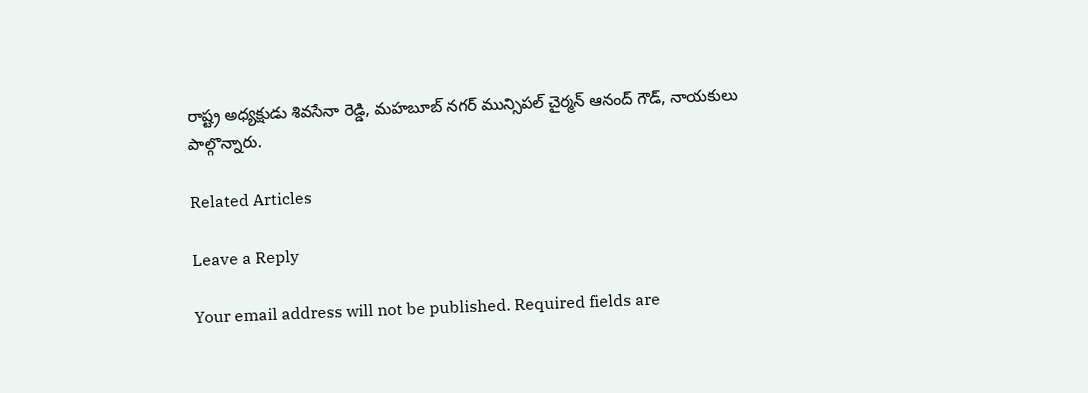రాష్ట్ర అధ్యక్షుడు శివసేనా రెడ్డి, మహబూబ్‌ నగర్ మున్సిపల్ చైర్మన్ ఆనంద్ గౌడ్, నాయకులు పాల్గొన్నారు.

Related Articles

Leave a Reply

Your email address will not be published. Required fields are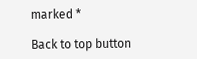marked *

Back to top button